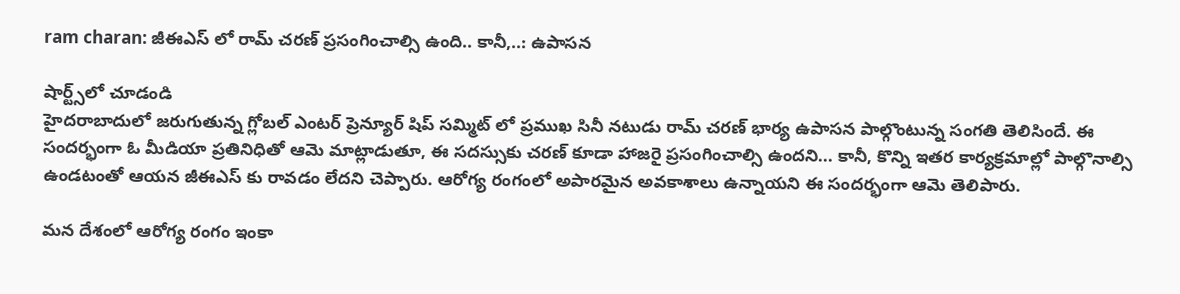ram charan: జీఈఎస్ లో రామ్ చరణ్ ప్రసంగించాల్సి ఉంది.. కానీ,..: ఉపాసన

షార్ట్స్‌లో చూడండి
హైదరాబాదులో జరుగుతున్న గ్లోబల్ ఎంటర్ ప్రెన్యూర్ షిప్ సమ్మిట్ లో ప్రముఖ సినీ నటుడు రామ్ చరణ్ భార్య ఉపాసన పాల్గొంటున్న సంగతి తెలిసిందే. ఈ సందర్భంగా ఓ మీడియా ప్రతినిధితో ఆమె మాట్లాడుతూ, ఈ సదస్సుకు చరణ్ కూడా హాజరై ప్రసంగించాల్సి ఉందని... కానీ, కొన్ని ఇతర కార్యక్రమాల్లో పాల్గొనాల్సి ఉండటంతో ఆయన జీఈఎస్ కు రావడం లేదని చెప్పారు. ఆరోగ్య రంగంలో అపారమైన అవకాశాలు ఉన్నాయని ఈ సందర్భంగా ఆమె తెలిపారు.

మన దేశంలో ఆరోగ్య రంగం ఇంకా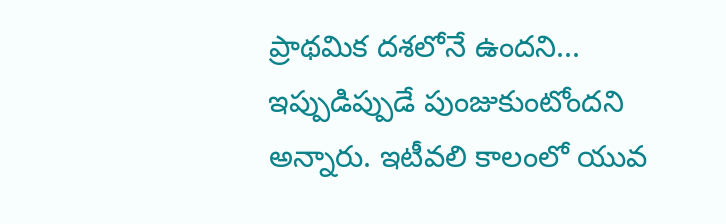ప్రాథమిక దశలోనే ఉందని... ఇప్పుడిప్పుడే పుంజుకుంటోందని అన్నారు. ఇటీవలి కాలంలో యువ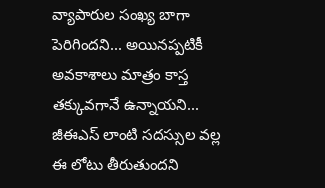వ్యాపారుల సంఖ్య బాగా పెరిగిందని... అయినప్పటికీ అవకాశాలు మాత్రం కాస్త తక్కువగానే ఉన్నాయని... జీఈఎస్ లాంటి సదస్సుల వల్ల ఈ లోటు తీరుతుందని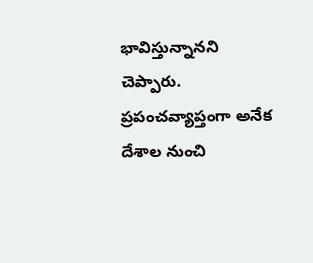భావిస్తున్నానని చెప్పారు. ప్రపంచవ్యాప్తంగా అనేక దేశాల నుంచి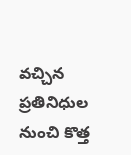వచ్చిన ప్రతినిధుల నుంచి కొత్త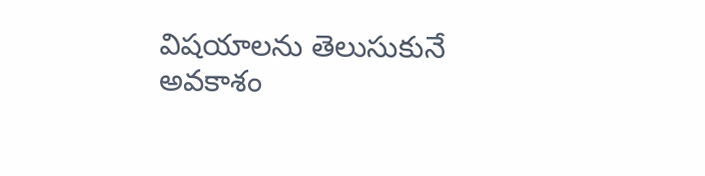విషయాలను తెలుసుకునే అవకాశం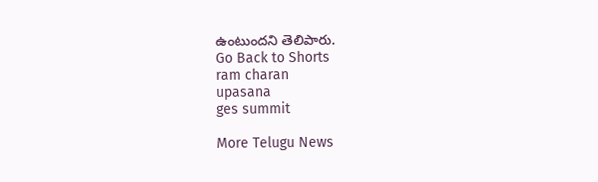ఉంటుందని తెలిపారు.
Go Back to Shorts
ram charan
upasana
ges summit

More Telugu News